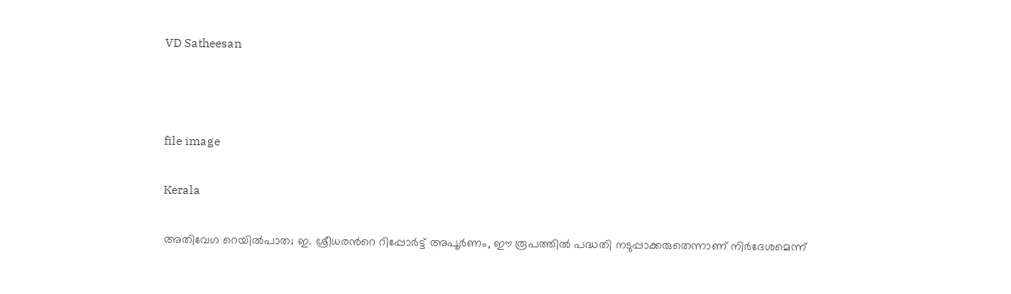VD Satheesan



file image

Kerala

അതിവേഗ റെയിൽപാത; ഇ. ശ്രീധരന്‍റെ റിപ്പോർട്ട് അപൂർണം, ഈ രൂപത്തിൽ പദ്ധതി നടുപ്പാക്കരുതെന്നാണ് നിർദേശമെന്ന്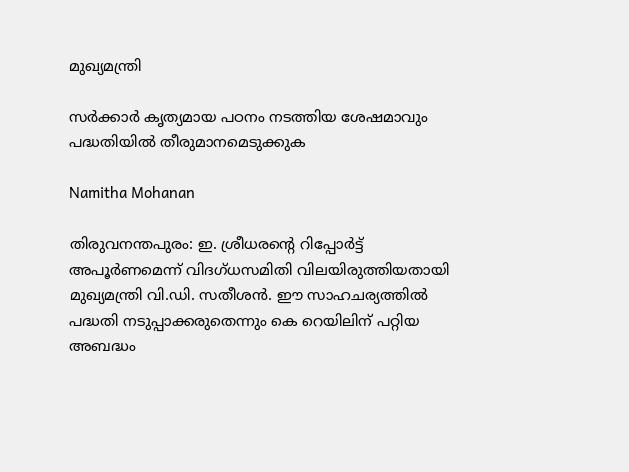മുഖ്യമന്ത്രി

സർക്കാർ കൃത്യമായ പഠനം നടത്തിയ ശേഷമാവും പദ്ധതിയിൽ തീരുമാനമെടുക്കുക

Namitha Mohanan

തിരുവനന്തപുരം: ഇ. ശ്രീധരന്‍റെ റിപ്പോർട്ട് അപൂർണമെന്ന് വിദഗ്ധസമിതി വിലയിരുത്തിയതായി മുഖ്യമന്ത്രി വി.ഡി. സതീശൻ. ഈ സാഹചര്യത്തിൽ പദ്ധതി നടുപ്പാക്കരുതെന്നും കെ റെയിലിന് പറ്റിയ അബദ്ധം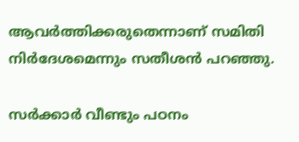ആവർത്തിക്കരുതെന്നാണ് സമിതി നിർദേശമെന്നും സതീശൻ പറഞ്ഞു.

സർക്കാർ വീണ്ടും പഠനം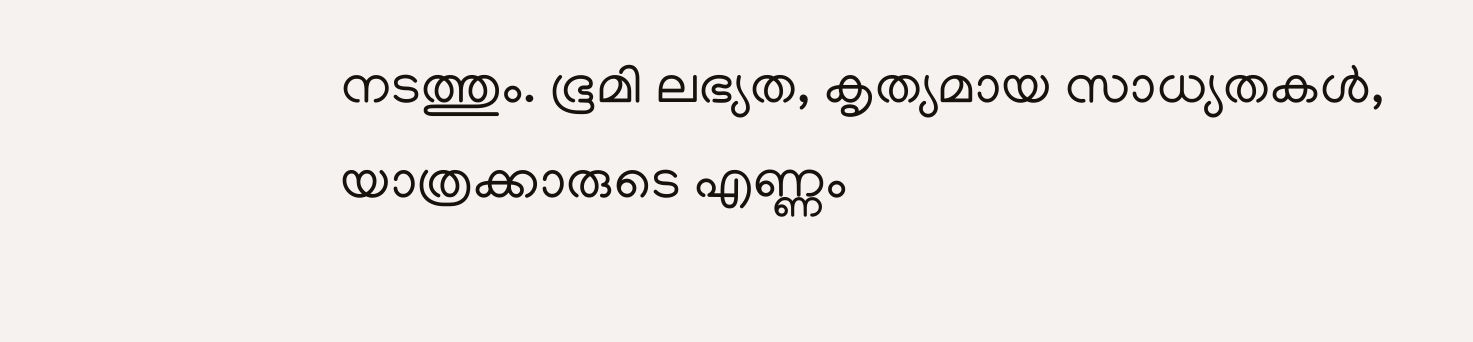നടത്തും. ഭൂമി ലഭ്യത, കൃത്യമായ സാധ്യതകള്‍, യാത്രക്കാരുടെ എണ്ണം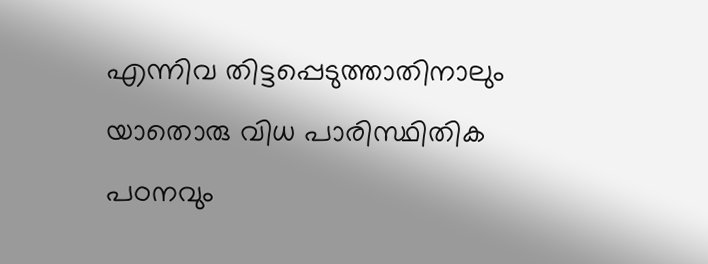എന്നിവ തിട്ടപ്പെടുത്താതിനാലും യാതൊരു വിധ പാരിസ്ഥിതിക പഠനവും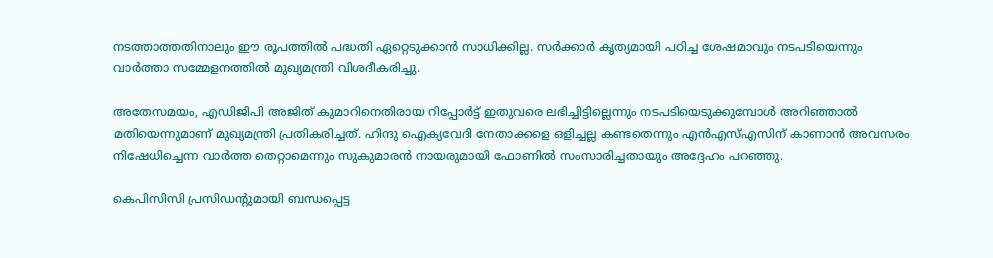നടത്താത്തതിനാലും ഈ രൂപത്തില്‍ പദ്ധതി ഏറ്റെടുക്കാന്‍ സാധിക്കില്ല. സർക്കാർ കൃത്യമായി പഠിച്ച ശേഷമാവും നടപടിയെന്നും വാർത്താ സമ്മേളനത്തിൽ മുഖ്യമന്ത്രി വിശദീകരിച്ചു.

അതേസമയം, എഡിജിപി അജിത് കുമാറിനെതിരായ റിപ്പോർട്ട് ഇതുവരെ ലഭിച്ചിട്ടില്ലെന്നും നടപടിയെടുക്കുമ്പോൾ അറിഞ്ഞാൽ മതിയെന്നുമാണ് മുഖ്യമന്ത്രി പ്രതികരിച്ചത്. ഹിന്ദു ഐക്യവേദി നേതാക്കളെ ഒളിച്ചല്ല കണ്ടതെന്നും എൻഎസ്എസിന് കാണാൻ അവസരം നിഷേധിച്ചെന്ന വാർത്ത തെറ്റാമെന്നും സുകുമാരൻ നായരുമായി ഫോണിൽ സംസാരിച്ചതായും അദ്ദേഹം പറഞ്ഞു.

കെപിസിസി പ്രസിഡന്‍റുമായി ബന്ധപ്പെട്ട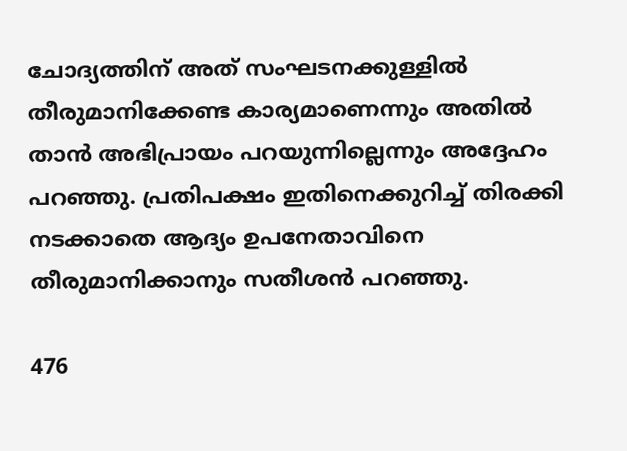ചോദ്യത്തിന് അത് സംഘടനക്കുള്ളിൽ തീരുമാനിക്കേണ്ട കാര്യമാണെന്നും അതിൽ താൻ അഭിപ്രായം പറയുന്നില്ലെന്നും അദ്ദേഹം പറഞ്ഞു. പ്രതിപക്ഷം ഇതിനെക്കുറിച്ച് തിരക്കി നടക്കാതെ ആദ്യം ഉപനേതാവിനെ തീരുമാനിക്കാനും സതീശൻ പറഞ്ഞു.

476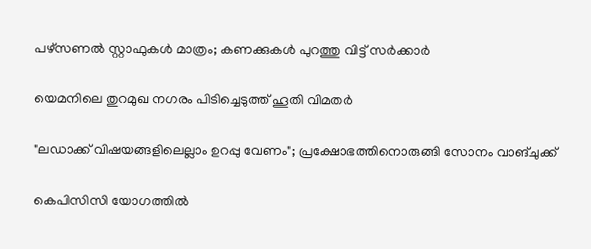പഴ്സണൽ സ്റ്റാഫുകൾ മാത്രം; കണക്കുകൾ പുറത്തു വിട്ട് സർക്കാർ

യെമനിലെ തുറമുഖ നഗരം പിടിച്ചെടുത്ത് ഹൂതി വിമതർ

"ലഡാക്ക് വിഷയങ്ങളിലെല്ലാം ഉറപ്പു വേണം"; പ്രക്ഷോഭത്തിനൊരുങ്ങി സോനം വാങ്ചുക്ക്

കെപിസിസി യോഗത്തിൽ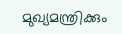മുഖ്യമന്ത്രിക്കും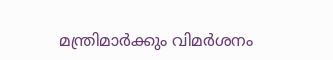മന്ത്രിമാർക്കും വിമർശനം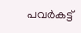പവർകട്ട്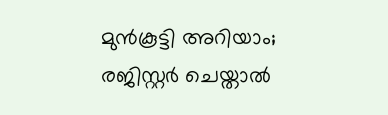മുൻകൂട്ടി അറിയാം; രജിസ്റ്റർ ചെയ്താൽ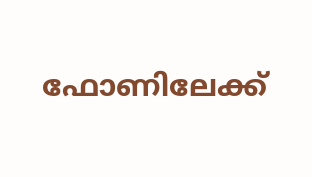ഫോണിലേക്ക്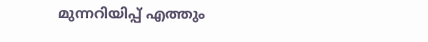മുന്നറിയിപ്പ് എത്തും